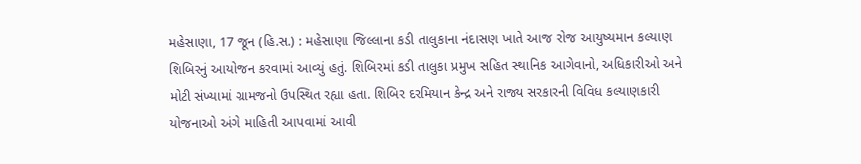મહેસાણા, 17 જૂન (હિ.સ.) : મહેસાણા જિલ્લાના કડી તાલુકાના નંદાસણ ખાતે આજ રોજ આયુષ્યમાન કલ્યાણ શિબિરનું આયોજન કરવામાં આવ્યું હતું. શિબિરમાં કડી તાલુકા પ્રમુખ સહિત સ્થાનિક આગેવાનો, અધિકારીઓ અને મોટી સંખ્યામાં ગ્રામજનો ઉપસ્થિત રહ્યા હતા. શિબિર દરમિયાન કેન્દ્ર અને રાજ્ય સરકારની વિવિધ કલ્યાણકારી યોજનાઓ અંગે માહિતી આપવામાં આવી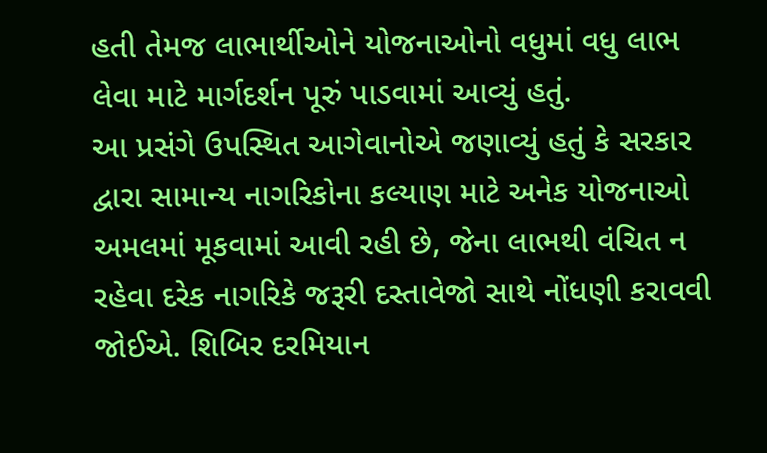હતી તેમજ લાભાર્થીઓને યોજનાઓનો વધુમાં વધુ લાભ લેવા માટે માર્ગદર્શન પૂરું પાડવામાં આવ્યું હતું.
આ પ્રસંગે ઉપસ્થિત આગેવાનોએ જણાવ્યું હતું કે સરકાર દ્વારા સામાન્ય નાગરિકોના કલ્યાણ માટે અનેક યોજનાઓ અમલમાં મૂકવામાં આવી રહી છે, જેના લાભથી વંચિત ન રહેવા દરેક નાગરિકે જરૂરી દસ્તાવેજો સાથે નોંધણી કરાવવી જોઈએ. શિબિર દરમિયાન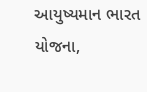આયુષ્યમાન ભારત યોજના,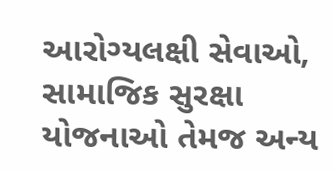આરોગ્યલક્ષી સેવાઓ, સામાજિક સુરક્ષા યોજનાઓ તેમજ અન્ય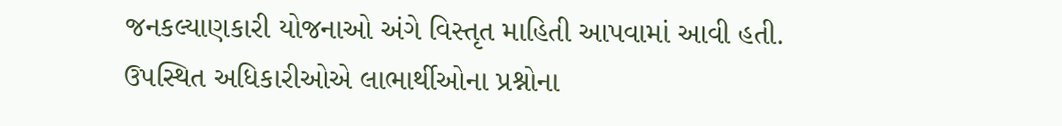જનકલ્યાણકારી યોજનાઓ અંગે વિસ્તૃત માહિતી આપવામાં આવી હતી.
ઉપસ્થિત અધિકારીઓએ લાભાર્થીઓના પ્રશ્નોના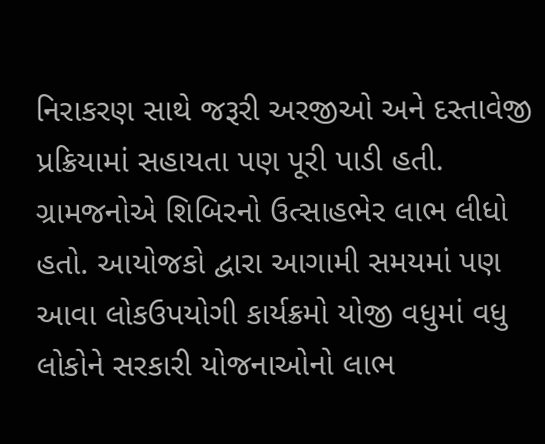નિરાકરણ સાથે જરૂરી અરજીઓ અને દસ્તાવેજી પ્રક્રિયામાં સહાયતા પણ પૂરી પાડી હતી. ગ્રામજનોએ શિબિરનો ઉત્સાહભેર લાભ લીધો હતો. આયોજકો દ્વારા આગામી સમયમાં પણ આવા લોકઉપયોગી કાર્યક્રમો યોજી વધુમાં વધુ લોકોને સરકારી યોજનાઓનો લાભ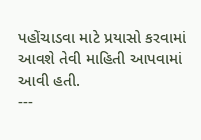પહોંચાડવા માટે પ્રયાસો કરવામાં આવશે તેવી માહિતી આપવામાં આવી હતી.
---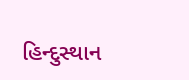હિન્દુસ્થાન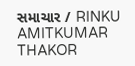સમાચાર / RINKU AMITKUMAR THAKOR